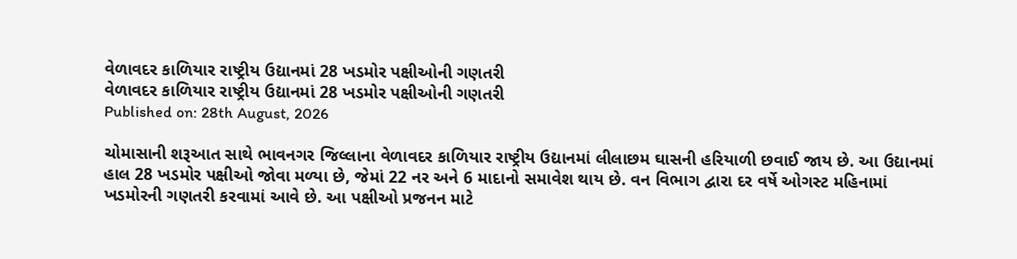વેળાવદર કાળિયાર રાષ્ટ્રીય ઉદ્યાનમાં 28 ખડમોર પક્ષીઓની ગણતરી
વેળાવદર કાળિયાર રાષ્ટ્રીય ઉદ્યાનમાં 28 ખડમોર પક્ષીઓની ગણતરી
Published on: 28th August, 2026

ચોમાસાની શરૂઆત સાથે ભાવનગર જિલ્લાના વેળાવદર કાળિયાર રાષ્ટ્રીય ઉદ્યાનમાં લીલાછમ ઘાસની હરિયાળી છવાઈ જાય છે. આ ઉદ્યાનમાં હાલ 28 ખડમોર પક્ષીઓ જોવા મળ્યા છે, જેમાં 22 નર અને 6 માદાનો સમાવેશ થાય છે. વન વિભાગ દ્વારા દર વર્ષે ઓગસ્ટ મહિનામાં ખડમોરની ગણતરી કરવામાં આવે છે. આ પક્ષીઓ પ્રજનન માટે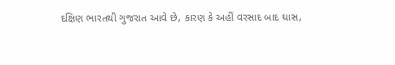દક્ષિણ ભારતથી ગુજરાત આવે છે, કારણ કે અહીં વરસાદ બાદ ઘાસ,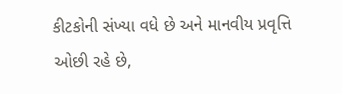કીટકોની સંખ્યા વધે છે અને માનવીય પ્રવૃત્તિ ઓછી રહે છે,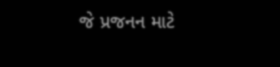જે પ્રજનન માટે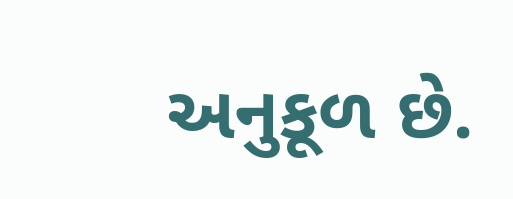અનુકૂળ છે.